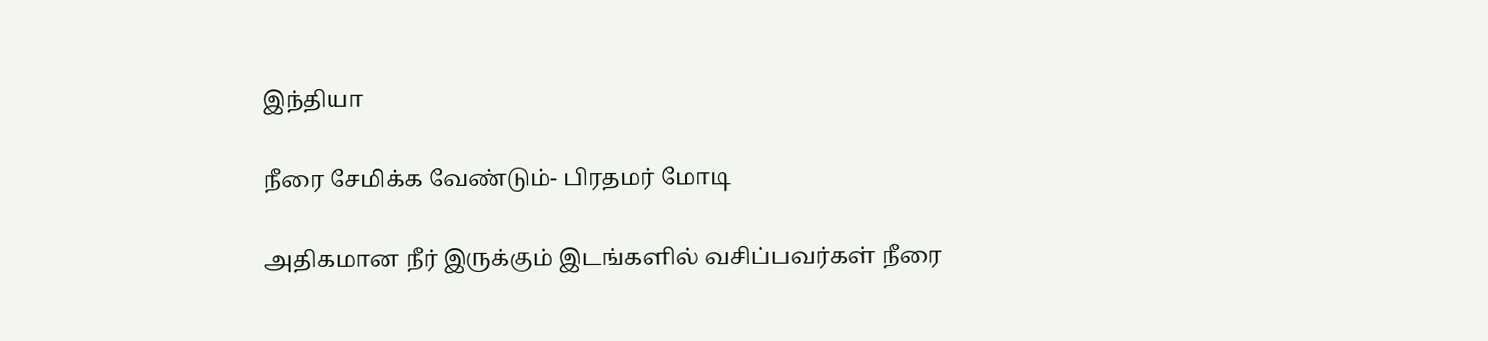இந்தியா

நீரை சேமிக்க வேண்டும்- பிரதமர் மோடி

அதிகமான நீர் இருக்கும் இடங்களில் வசிப்பவர்கள் நீரை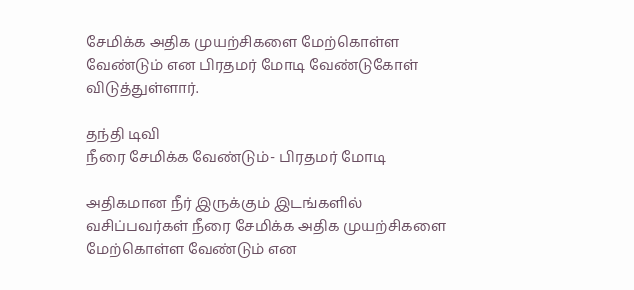சேமிக்க அதிக முயற்சிகளை மேற்கொள்ள வேண்டும் என பிரதமர் மோடி வேண்டுகோள் விடுத்துள்ளார்.

தந்தி டிவி
நீரை சேமிக்க வேண்டும்- பிரதமர் மோடி

அதிகமான நீர் இருக்கும் இடங்களில் வசிப்பவர்கள் நீரை சேமிக்க அதிக முயற்சிகளை மேற்கொள்ள வேண்டும் என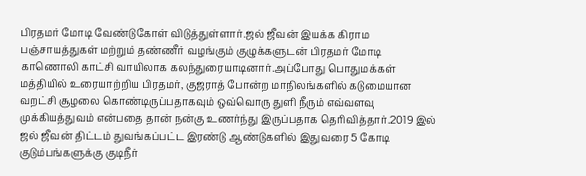பிரதமர் மோடி வேண்டுகோள் விடுத்துள்ளார்.ஜல் ஜீவன் இயக்க கிராம பஞ்சாயத்துகள் மற்றும் தண்ணீர் வழங்கும் குழுக்களுடன் பிரதமர் மோடி காணொலி காட்சி வாயிலாக கலந்துரையாடினார்.அப்போது பொதுமக்கள் மத்தியில் உரையாற்றிய பிரதமர், குஜராத் போன்ற மாநிலங்களில் கடுமையான வறட்சி சூழலை கொண்டிருப்பதாகவும் ஒவ்வொரு துளி நீரும் எவ்வளவு முக்கியத்துவம் என்பதை தான் நன்கு உணர்ந்து இருப்பதாக தெரிவித்தார்.2019 இல் ஜல் ஜீவன் திட்டம் துவங்கப்பட்ட இரண்டு ஆண்டுகளில் இதுவரை 5 கோடி குடும்பங்களுக்கு குடிநீர்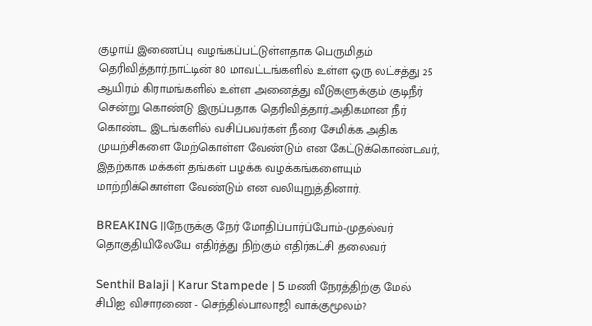குழாய் இணைப்பு வழங்கப்பட்டுள்ளதாக பெருமிதம் தெரிவித்தார்.நாட்டின் 80 மாவட்டங்களில் உள்ள ஒரு லட்சத்து 25 ஆயிரம் கிராமங்களில் உள்ள அனைத்து வீடுகளுக்கும் குடிநீர் சென்று கொண்டு இருப்பதாக தெரிவித்தார்.அதிகமான நீர் கொண்ட இடங்களில் வசிப்பவர்கள் நீரை சேமிக்க அதிக முயற்சிகளை மேற்கொள்ள வேண்டும் என கேட்டுக்கொண்டவர், இதற்காக மக்கள் தங்கள் பழக்க வழக்கங்களையும் மாற்றிக்கொள்ள வேண்டும் என வலியுறுத்தினார்.

BREAKING ||நேருக்கு நேர் மோதிப்பார்ப்போம்-முதல்வர் தொகுதியிலேயே எதிர்த்து நிற்கும் எதிர்கட்சி தலைவர்

Senthil Balaji | Karur Stampede | 5 மணி நேரத்திற்கு மேல் சிபிஐ விசாரணை - செந்தில்பாலாஜி வாக்குமூலம்?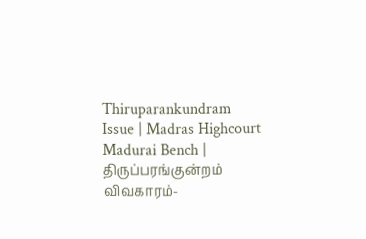Thiruparankundram Issue | Madras Highcourt Madurai Bench | திருப்பரங்குன்றம் விவகாரம்-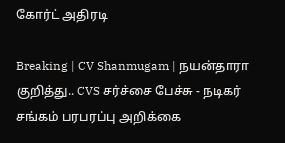கோர்ட் அதிரடி

Breaking | CV Shanmugam | நயன்தாரா குறித்து.. CVS சர்ச்சை பேச்சு - நடிகர் சங்கம் பரபரப்பு அறிக்கை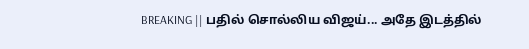BREAKING || பதில் சொல்லிய விஜய்... அதே இடத்தில்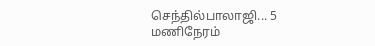செந்தில்பாலாஜி... 5 மணிநேரம்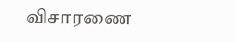விசாரணை